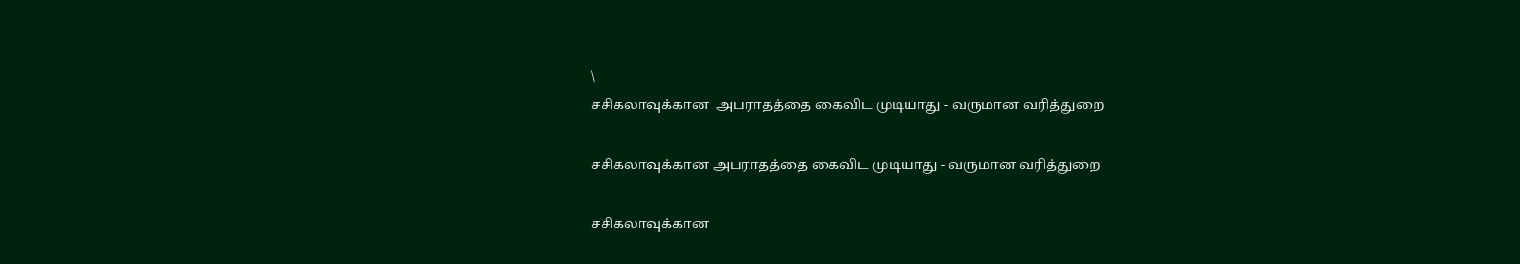\
சசிகலாவுக்கான  அபராதத்தை கைவிட முடியாது - வருமான வரித்துறை

சசிகலாவுக்கான அபராதத்தை கைவிட முடியாது - வருமான வரித்துறை

சசிகலாவுக்கான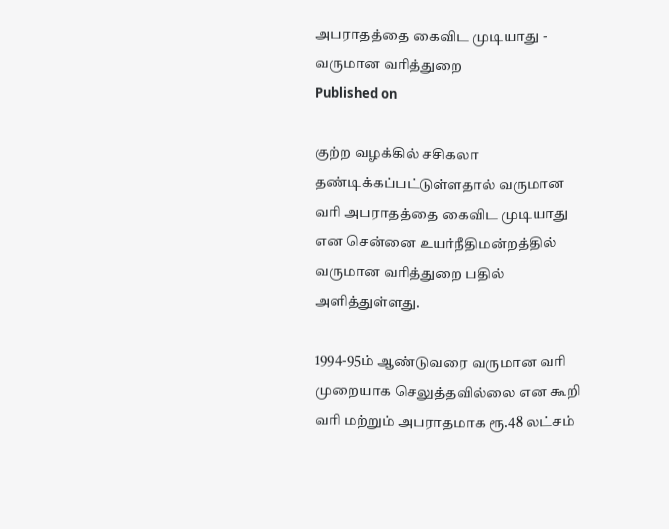அபராதத்தை கைவிட முடியாது - வருமான வரித்துறை
Published on

குற்ற வழக்கில் சசிகலா தண்டிக்கப்பட்டுள்ளதால் வருமான வரி அபராதத்தை கைவிட முடியாது என சென்னை உயர்நீதிமன்றத்தில் வருமான வரித்துறை பதில் அளித்துள்ளது.

1994-95ம் ஆண்டுவரை வருமான வரி முறையாக செலுத்தவில்லை என கூறி வரி மற்றும் அபராதமாக ரூ.48 லட்சம்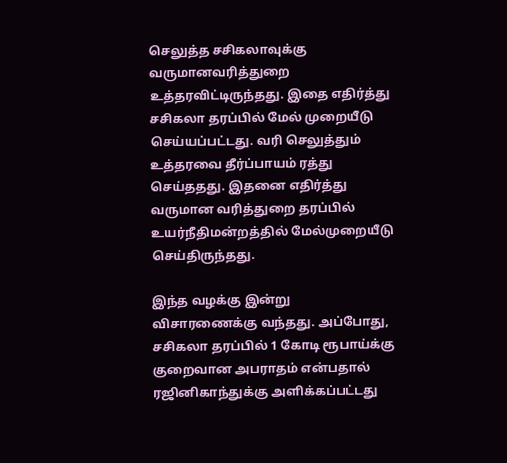செலுத்த சசிகலாவுக்கு வருமானவரித்துறை உத்தரவிட்டிருந்தது. இதை எதிர்த்து சசிகலா தரப்பில் மேல் முறையீடு செய்யப்பட்டது. வரி செலுத்தும் உத்தரவை தீர்ப்பாயம் ரத்து செய்ததது. இதனை எதிர்த்து வருமான வரித்துறை தரப்பில் உயர்நீதிமன்றத்தில் மேல்முறையீடு செய்திருந்தது.

இந்த வழக்கு இன்று விசாரணைக்கு வந்தது. அப்போது, சசிகலா தரப்பில் 1 கோடி ரூபாய்க்கு குறைவான அபராதம் என்பதால் ரஜினிகாந்துக்கு அளிக்கப்பட்டது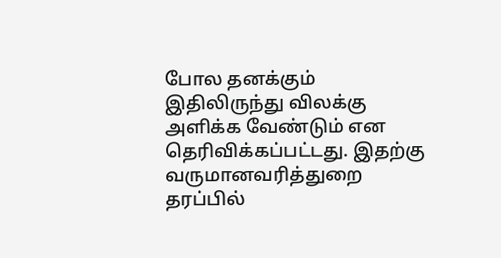போல தனக்கும் இதிலிருந்து விலக்கு அளிக்க வேண்டும் என தெரிவிக்கப்பட்டது. இதற்கு வருமானவரித்துறை தரப்பில்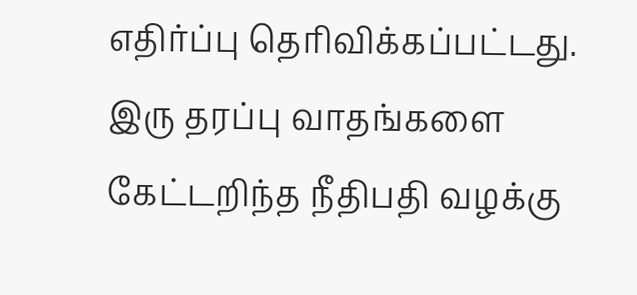எதிர்ப்பு தெரிவிக்கப்பட்டது. இரு தரப்பு வாதங்களை கேட்டறிந்த நீதிபதி வழக்கு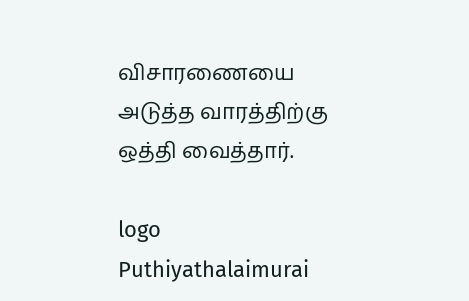விசாரணையை அடுத்த வாரத்திற்கு ஒத்தி வைத்தார்.

logo
Puthiyathalaimurai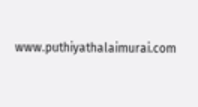www.puthiyathalaimurai.com